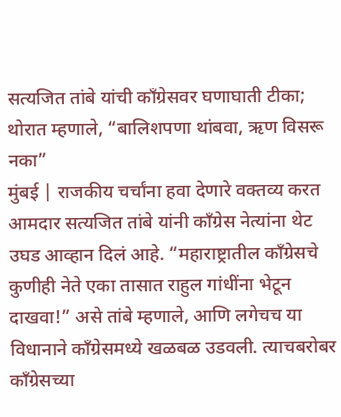सत्यजित तांबे यांची काँग्रेसवर घणाघाती टीका; थोरात म्हणाले, “बालिशपणा थांबवा, ऋण विसरू नका”
मुंबई | राजकीय चर्चांना हवा देणारे वक्तव्य करत आमदार सत्यजित तांबे यांनी काँग्रेस नेत्यांना थेट उघड आव्हान दिलं आहे. “महाराष्ट्रातील काँग्रेसचे कुणीही नेते एका तासात राहुल गांधींना भेटून दाखवा!” असे तांबे म्हणाले, आणि लगेचच या विधानाने काँग्रेसमध्ये खळबळ उडवली. त्याचबरोबर काँग्रेसच्या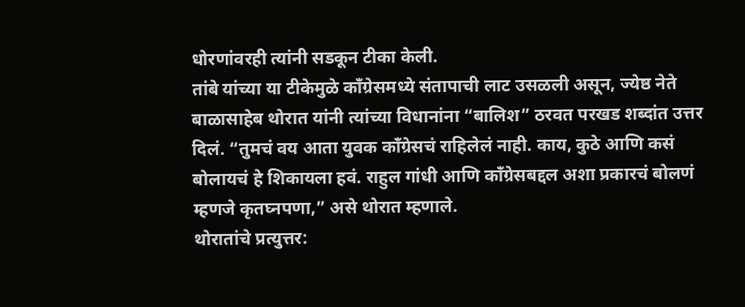धोरणांवरही त्यांनी सडकून टीका केली.
तांबे यांच्या या टीकेमुळे काँग्रेसमध्ये संतापाची लाट उसळली असून, ज्येष्ठ नेते बाळासाहेब थोरात यांनी त्यांच्या विधानांना “बालिश” ठरवत परखड शब्दांत उत्तर दिलं. “तुमचं वय आता युवक काँग्रेसचं राहिलेलं नाही. काय, कुठे आणि कसं बोलायचं हे शिकायला हवं. राहुल गांधी आणि काँग्रेसबद्दल अशा प्रकारचं बोलणं म्हणजे कृतघ्नपणा,” असे थोरात म्हणाले.
थोरातांचे प्रत्युत्तर: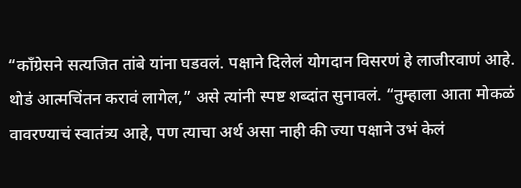“काँग्रेसने सत्यजित तांबे यांना घडवलं. पक्षाने दिलेलं योगदान विसरणं हे लाजीरवाणं आहे. थोडं आत्मचिंतन करावं लागेल,” असे त्यांनी स्पष्ट शब्दांत सुनावलं. “तुम्हाला आता मोकळं वावरण्याचं स्वातंत्र्य आहे, पण त्याचा अर्थ असा नाही की ज्या पक्षाने उभं केलं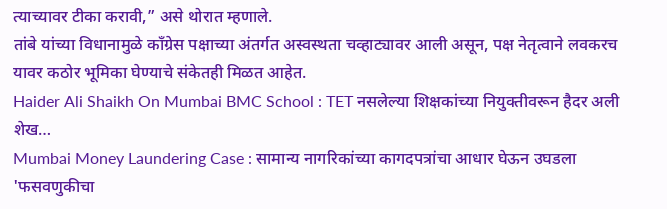त्याच्यावर टीका करावी,” असे थोरात म्हणाले.
तांबे यांच्या विधानामुळे काँग्रेस पक्षाच्या अंतर्गत अस्वस्थता चव्हाट्यावर आली असून, पक्ष नेतृत्वाने लवकरच यावर कठोर भूमिका घेण्याचे संकेतही मिळत आहेत.
Haider Ali Shaikh On Mumbai BMC School : TET नसलेल्या शिक्षकांच्या नियुक्तीवरून हैदर अली शेख…
Mumbai Money Laundering Case : सामान्य नागरिकांच्या कागदपत्रांचा आधार घेऊन उघडला 'फसवणुकीचा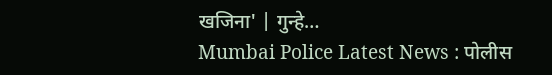खजिना' | गुन्हे…
Mumbai Police Latest News : पोलीस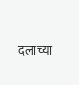दलाच्या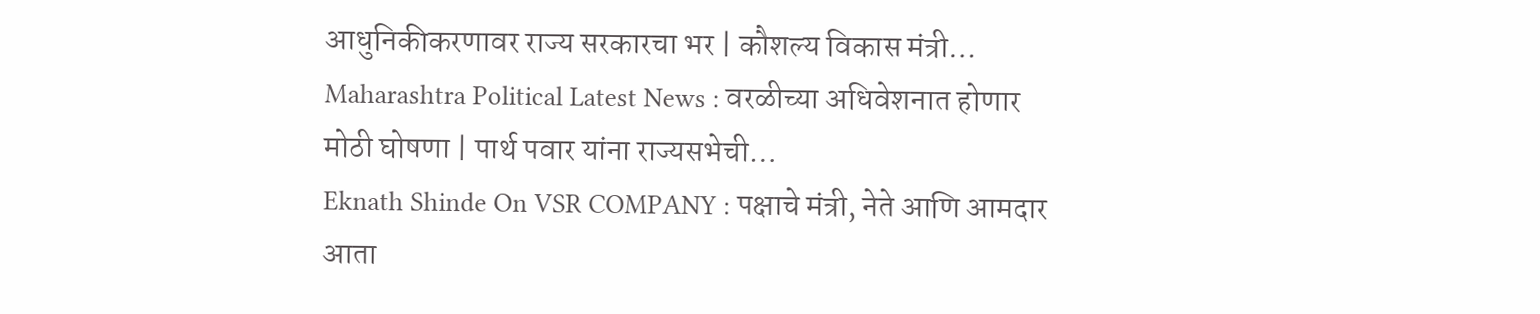आधुनिकीकरणावर राज्य सरकारचा भर | कौशल्य विकास मंत्री…
Maharashtra Political Latest News : वरळीच्या अधिवेशनात होणार मोठी घोषणा | पार्थ पवार यांना राज्यसभेची…
Eknath Shinde On VSR COMPANY : पक्षाचे मंत्री, नेते आणि आमदार आता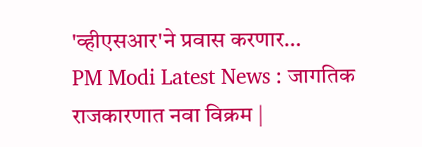'व्हीएसआर'ने प्रवास करणार…
PM Modi Latest News : जागतिक राजकारणात नवा विक्रम |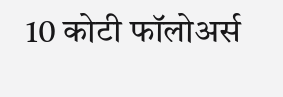10 कोटी फॉलोअर्स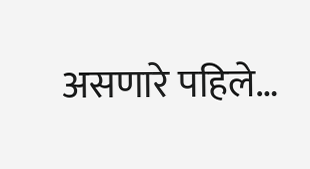असणारे पहिले…